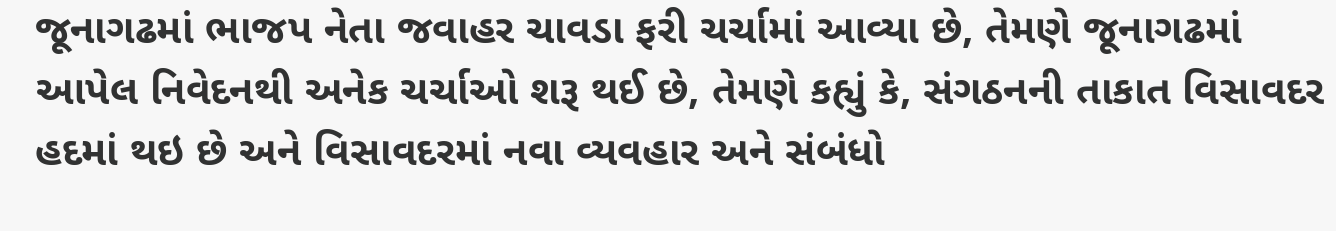જૂનાગઢમાં ભાજપ નેતા જવાહર ચાવડા ફરી ચર્ચામાં આવ્યા છે, તેમણે જૂનાગઢમાં આપેલ નિવેદનથી અનેક ચર્ચાઓ શરૂ થઈ છે, તેમણે કહ્યું કે, સંગઠનની તાકાત વિસાવદર હદમાં થઇ છે અને વિસાવદરમાં નવા વ્યવહાર અને સંબંધો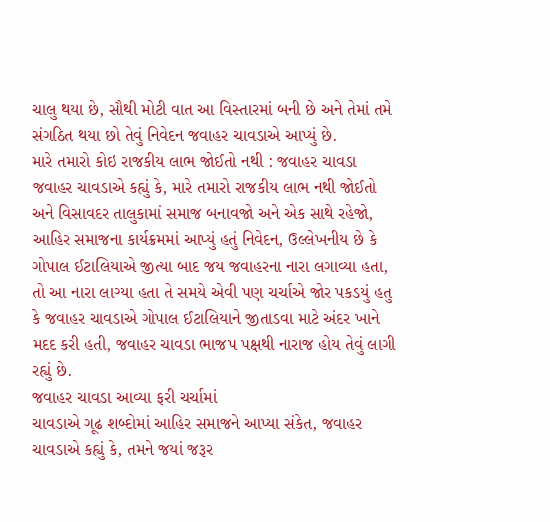ચાલુ થયા છે, સૌથી મોટી વાત આ વિસ્તારમાં બની છે અને તેમાં તમે સંગઠિત થયા છો તેવું નિવેદન જવાહર ચાવડાએ આપ્યું છે.
મારે તમારો કોઇ રાજકીય લાભ જોઈતો નથી : જવાહર ચાવડા
જવાહર ચાવડાએ કહ્યું કે, મારે તમારો રાજકીય લાભ નથી જોઈતો અને વિસાવદર તાલુકામાં સમાજ બનાવજો અને એક સાથે રહેજો, આહિર સમાજના કાર્યક્રમમાં આપ્યું હતું નિવેદન, ઉલ્લેખનીય છે કે ગોપાલ ઈટાલિયાએ જીત્યા બાદ જય જવાહરના નારા લગાવ્યા હતા, તો આ નારા લાગ્યા હતા તે સમયે એવી પણ ચર્ચાએ જોર પકડયું હતુ કે જવાહર ચાવડાએ ગોપાલ ઈટાલિયાને જીતાડવા માટે અંદર ખાને મદદ કરી હતી, જવાહર ચાવડા ભાજપ પક્ષથી નારાજ હોય તેવું લાગી રહ્યું છે.
જવાહર ચાવડા આવ્યા ફરી ચર્ચામાં
ચાવડાએ ગૂઢ શબ્દોમાં આહિર સમાજને આપ્યા સંકેત, જવાહર ચાવડાએ કહ્યું કે, તમને જયાં જરૂર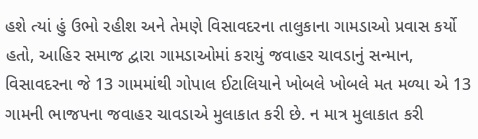હશે ત્યાં હું ઉભો રહીશ અને તેમણે વિસાવદરના તાલુકાના ગામડાઓ પ્રવાસ કર્યો હતો, આહિર સમાજ દ્વારા ગામડાઓમાં કરાયું જવાહર ચાવડાનું સન્માન, વિસાવદરના જે 13 ગામમાંથી ગોપાલ ઈટાલિયાને ખોબલે ખોબલે મત મળ્યા એ 13 ગામની ભાજપના જવાહર ચાવડાએ મુલાકાત કરી છે. ન માત્ર મુલાકાત કરી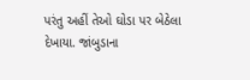પરંતુ અહીં તેઓ ઘોડા પર બેઠેલા દેખાયા. જાંબુડાના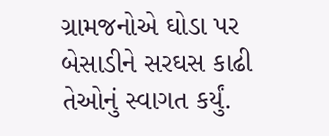ગ્રામજનોએ ઘોડા પર બેસાડીને સરઘસ કાઢી તેઓનું સ્વાગત કર્યું.